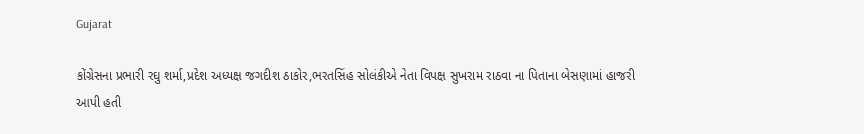Gujarat

કોંગ્રેસના પ્રભારી રઘુ શર્મા,પ્રદેશ અધ્યક્ષ જગદીશ ઠાકોર,ભરતસિંહ સોલંકીએ નેતા વિપક્ષ સુખરામ રાઠવા ના પિતાના બેસણામાં હાજરી આપી હતી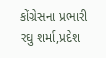કોંગ્રેસના પ્રભારી રઘુ શર્મા,પ્રદેશ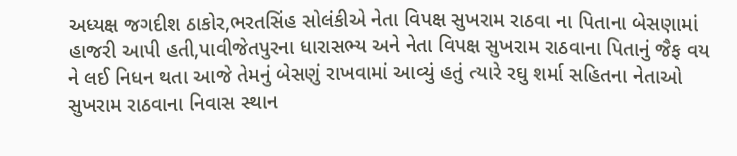અધ્યક્ષ જગદીશ ઠાકોર,ભરતસિંહ સોલંકીએ નેતા વિપક્ષ સુખરામ રાઠવા ના પિતાના બેસણામાં હાજરી આપી હતી,પાવીજેતપુરના ધારાસભ્ય અને નેતા વિપક્ષ સુખરામ રાઠવાના પિતાનું જૈફ વય ને લઈ નિધન થતા આજે તેમનું બેસણું રાખવામાં આવ્યું હતું ત્યારે રઘુ શર્મા સહિતના નેતાઓ સુખરામ રાઠવાના નિવાસ સ્થાન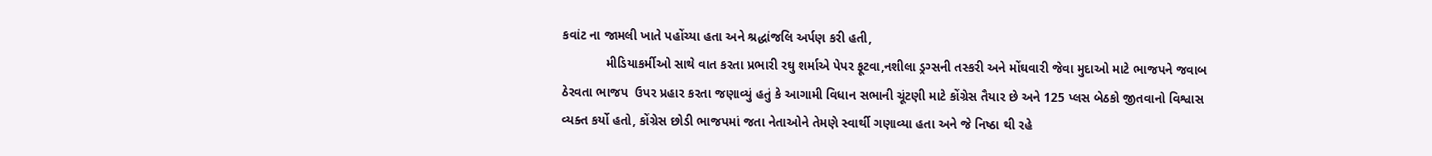કવાંટ ના જામલી ખાતે પહોંચ્યા હતા અને શ્રદ્ધાંજલિ અર્પણ કરી હતી,
            મીડિયાકર્મીઓ સાથે વાત કરતા પ્રભારી રઘુ શર્માએ પેપર ફૂટવા,નશીલા ડ્રગ્સની તસ્કરી અને મોંઘવારી જેવા મુદાઓ માટે ભાજપને જવાબ ઠેરવતા ભાજપ  ઉપર પ્રહાર કરતા જણાવ્યું હતું કે આગામી વિધાન સભાની ચૂંટણી માટે કોંગ્રેસ તૈયાર છે અને 125 પ્લસ બેઠકો જીતવાનો વિશ્વાસ વ્યક્ત કર્યો હતો, કોંગ્રેસ છોડી ભાજપમાં જતા નેતાઓને તેમણે સ્વાર્થી ગણાવ્યા હતા અને જે નિષ્ઠા થી રહે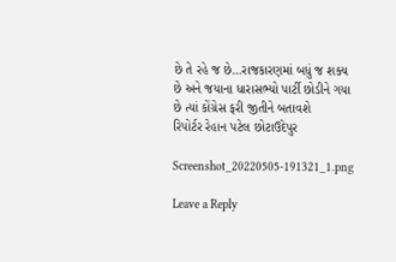છે તે રહે જ છે…રાજકારણમાં બધું જ શક્ય છે અને જયાના ધારાસભ્યો પાર્ટી છોડીને ગયા છે ત્યાં કોંગ્રેસ ફરી જીતીને બતાવશે
રિપોર્ટર રેહાન પટેલ છોટાઉદેપુર

Screenshot_20220505-191321_1.png

Leave a Reply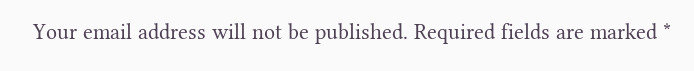Your email address will not be published. Required fields are marked *